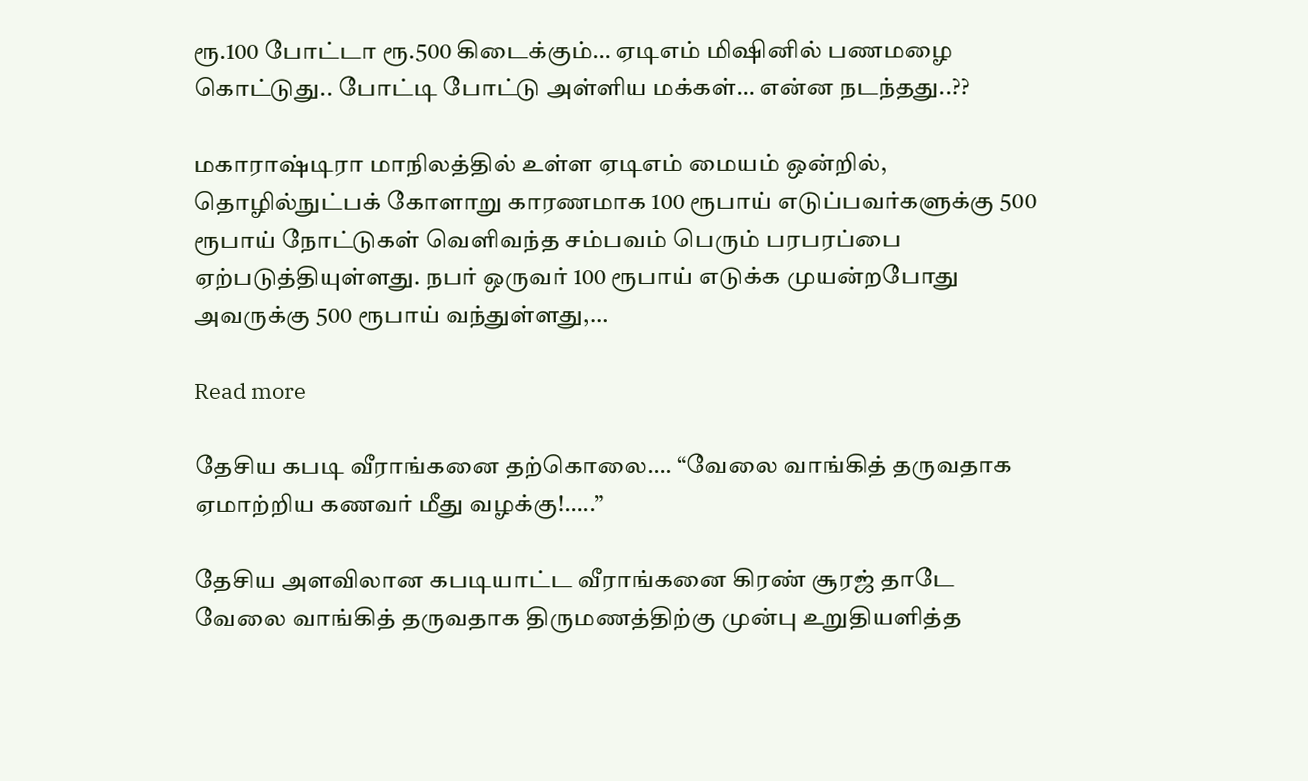ரூ.100 போட்டா ரூ.500 கிடைக்கும்… ஏடிஎம் மிஷினில் பணமழை கொட்டுது.. போட்டி போட்டு அள்ளிய மக்கள்… என்ன நடந்தது..??

மகாராஷ்டிரா மாநிலத்தில் உள்ள ஏடிஎம் மையம் ஒன்றில், தொழில்நுட்பக் கோளாறு காரணமாக 100 ரூபாய் எடுப்பவர்களுக்கு 500 ரூபாய் நோட்டுகள் வெளிவந்த சம்பவம் பெரும் பரபரப்பை ஏற்படுத்தியுள்ளது. நபர் ஒருவர் 100 ரூபாய் எடுக்க முயன்றபோது அவருக்கு 500 ரூபாய் வந்துள்ளது,…

Read more

தேசிய கபடி வீராங்கனை தற்கொலை…. “வேலை வாங்கித் தருவதாக ஏமாற்றிய கணவர் மீது வழக்கு!…..”

தேசிய அளவிலான கபடியாட்ட வீராங்கனை கிரண் சூரஜ் தாடே  வேலை வாங்கித் தருவதாக திருமணத்திற்கு முன்பு உறுதியளித்த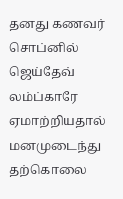தனது கணவர் சொப்னில் ஜெய்தேவ் லம்ப்காரே  ஏமாற்றியதால் மனமுடைந்து தற்கொலை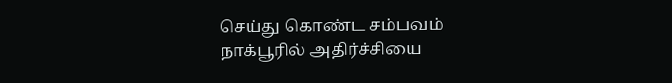செய்து கொண்ட சம்பவம் நாக்பூரில் அதிர்ச்சியை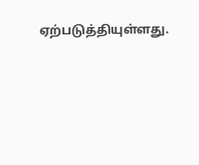ஏற்படுத்தியுள்ளது.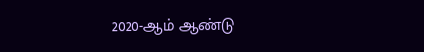2020-ஆம் ஆண்டு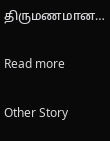திருமணமான…

Read more

Other Story